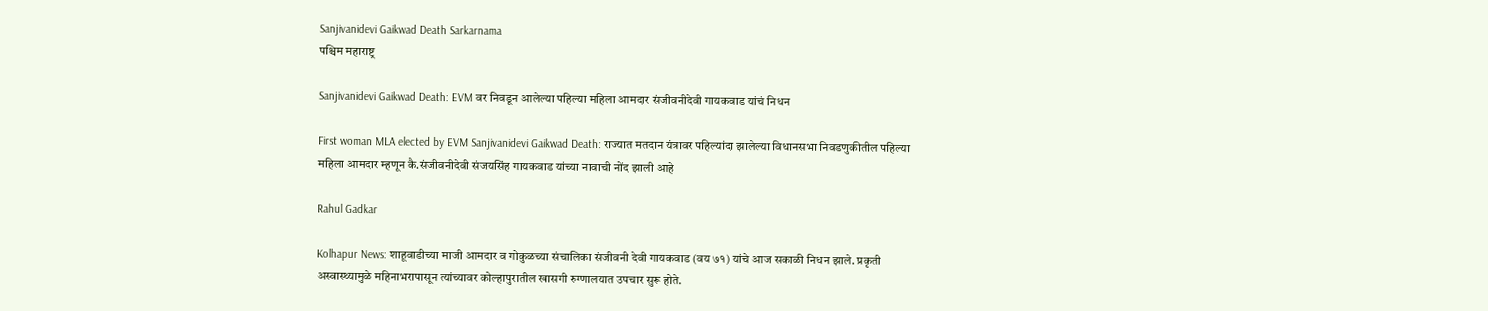Sanjivanidevi Gaikwad Death Sarkarnama
पश्चिम महाराष्ट्र

Sanjivanidevi Gaikwad Death: EVM वर निवडून आलेल्या पहिल्या महिला आमदार संजीवनीदेवी गायकवाड यांचं निधन

First woman MLA elected by EVM Sanjivanidevi Gaikwad Death: राज्यात मतदान यंत्रावर पहिल्यांदा झालेल्या विधानसभा निवडणुकीतील पहिल्या महिला आमदार म्हणून कै.संजीवनीदेवी संजयसिंह गायकवाड यांच्या नावाची नोंद झाली आहे

Rahul Gadkar

Kolhapur News: शाहूवाडीच्या माजी आमदार व गोकुळच्या संचालिका संजीवनी देवी गायकवाड (वय ७१) यांचे आज सकाळी निधन झाले. प्रकृती अस्वास्थ्यामुळे महिनाभरापासून त्यांच्यावर कोल्हापुरातील खासगी रुग्णालयात उपचार सुरू होते.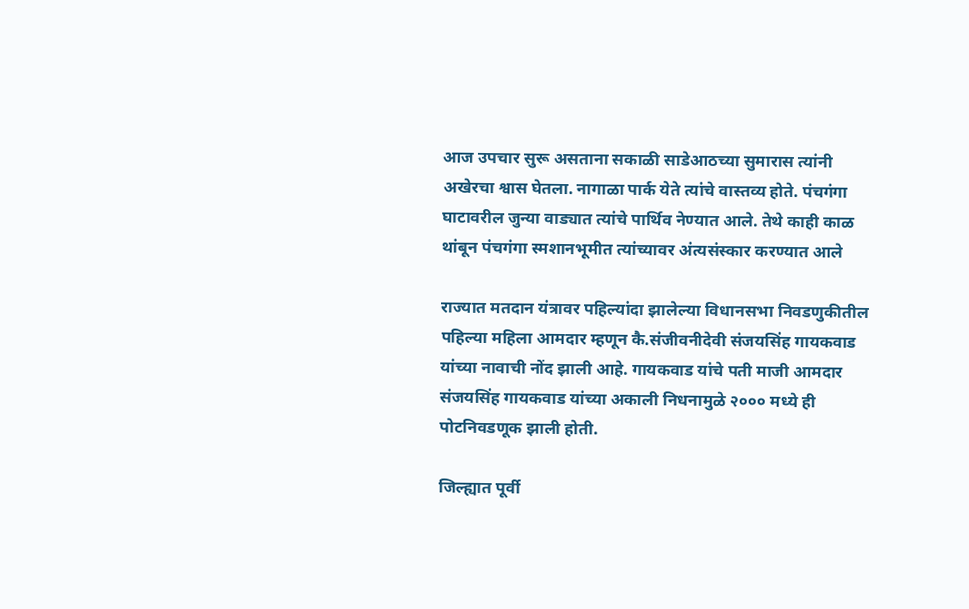आज उपचार सुरू असताना सकाळी साडेआठच्या सुमारास त्यांनी अखेरचा श्वास घेतला. नागाळा पार्क येते त्यांचे वास्तव्य होते. पंचगंगा घाटावरील जुन्या वाड्यात त्यांचे पार्थिव नेण्यात आले. तेथे काही काळ थांबून पंचगंगा स्मशानभूमीत त्यांच्यावर अंत्यसंस्कार करण्यात आले

राज्यात मतदान यंत्रावर पहिल्यांदा झालेल्या विधानसभा निवडणुकीतील पहिल्या महिला आमदार म्हणून कै.संजीवनीदेवी संजयसिंह गायकवाड यांच्या नावाची नोंद झाली आहे. गायकवाड यांचे पती माजी आमदार संजयसिंह गायकवाड यांच्या अकाली निधनामुळे २००० मध्ये ही पोटनिवडणूक झाली होती.

जिल्ह्यात पूर्वी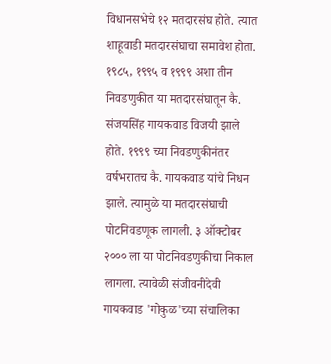विधानसभेचे १२ मतदारसंघ होते. त्यात शाहूवाडी मतदारसंघाचा समावेश होता. १९८५, १९९५ व १९९९ अशा तीन निवडणुकीत या मतदारसंघातून कै. संजयसिंह गायकवाड विजयी झाले होते. १९९९ च्या निवडणुकीनंतर वर्षभरातच कै. गायकवाड यांचे निधन झाले. त्यामुळे या मतदारसंघाची पोटनिवडणूक लागली. ३ ऑक्टोबर २००० ला या पोटनिवडणुकीचा निकाल लागला. त्यावेळी संजीवनीदेवी गायकवाड 'गोकुळ'च्या संचालिका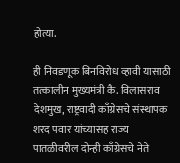होत्या.

ही निवडणूक बिनविरोध व्हावी यासाठी तत्कालीन मुख्यमंत्री कै. विलासराव देशमुख, राष्ट्रवादी काँग्रेसचे संस्थापक शरद पवार यांच्यासह राज्य पातळीवरील दोन्ही काँग्रेसचे नेते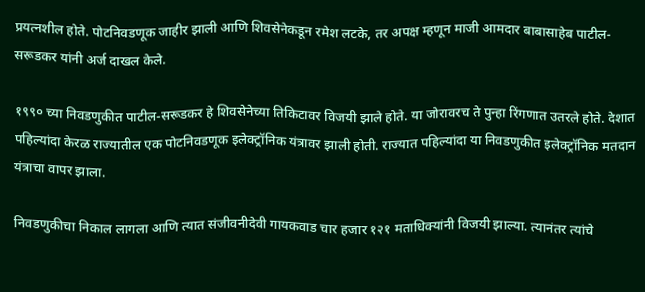प्रयत्नशील होते. पोटनिवडणूक जाहीर झाली आणि शिवसेनेकडून रमेश लटके, तर अपक्ष म्हणून माजी आमदार बाबासाहेब पाटील-सरूडकर यांनी अर्ज दाखल केले.

१९९० च्या निवडणुकीत पाटील-सरूडकर हे शिवसेनेच्या तिकिटावर विजयी झाले होते. या जोरावरच ते पुन्हा रिंगणात उतरले होते. देशात पहिल्यांदा केरळ राज्यातील एक पोटनिवडणूक इलेक्ट्रॉनिक यंत्रावर झाली होती. राज्यात पहिल्यांदा या निवडणुकीत इलेक्ट्रॉनिक मतदान यंत्राचा वापर झाला.

निवडणुकीचा निकाल लागला आणि त्यात संजीवनीदेवी गायकवाड चार हजार १२१ मताधिक्यांनी विजयी झाल्या. त्यानंतर त्यांचे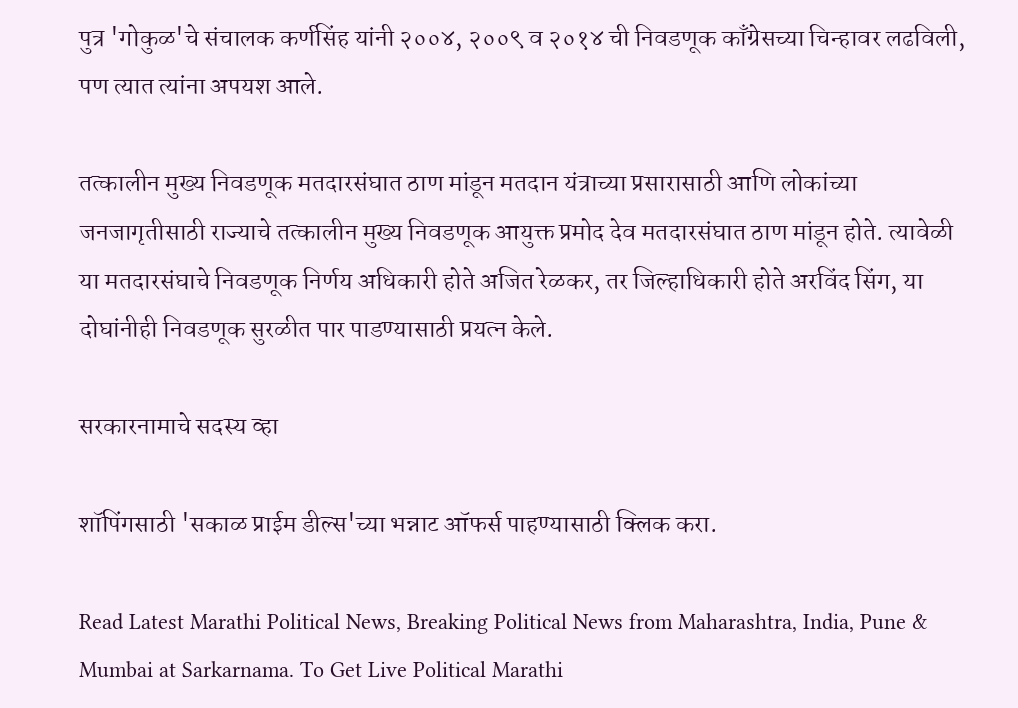पुत्र 'गोकुळ'चे संचालक कर्णसिंह यांनी २००४, २००९ व २०१४ ची निवडणूक काँग्रेसच्या चिन्हावर लढविली, पण त्यात त्यांना अपयश आले.

तत्कालीन मुख्य निवडणूक मतदारसंघात ठाण मांडून मतदान यंत्राच्या प्रसारासाठी आणि लोकांच्या जनजागृतीसाठी राज्याचे तत्कालीन मुख्य निवडणूक आयुक्त प्रमोद देव मतदारसंघात ठाण मांडून होते. त्यावेळी या मतदारसंघाचे निवडणूक निर्णय अधिकारी होते अजित रेळकर, तर जिल्हाधिकारी होते अरविंद सिंग, या दोघांनीही निवडणूक सुरळीत पार पाडण्यासाठी प्रयत्न केले.

सरकारनामाचे सदस्य व्हा

शॉपिंगसाठी 'सकाळ प्राईम डील्स'च्या भन्नाट ऑफर्स पाहण्यासाठी क्लिक करा.

Read Latest Marathi Political News, Breaking Political News from Maharashtra, India, Pune & Mumbai at Sarkarnama. To Get Live Political Marathi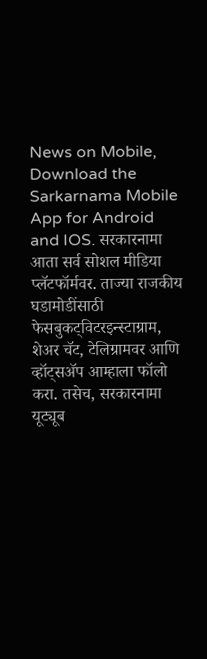News on Mobile, Download the Sarkarnama Mobile App for Android and IOS. सरकारनामा आता सर्व सोशल मीडिया प्लॅटफॉर्मवर. ताज्या राजकीय घडामोडींसाठी फेसबुकट्विटरइन्स्टाग्राम, शेअर चॅट, टेलिग्रामवर आणि व्हॉट्सॲप आम्हाला फॉलो करा. तसेच, सरकारनामा यूट्यूब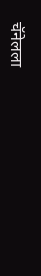चॅनेलला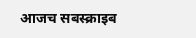आजच सबस्क्राइब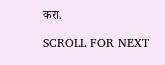करा.

SCROLL FOR NEXT